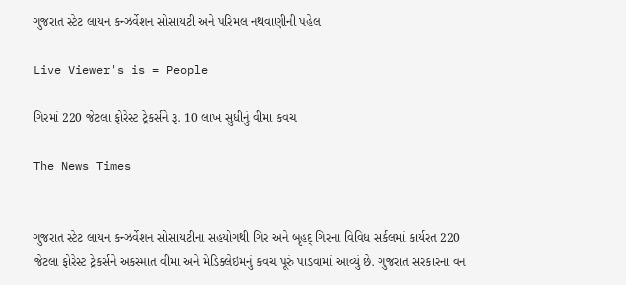ગુજરાત સ્ટેટ લાયન કન્ઝર્વેશન સોસાયટી અને પરિમલ નથવાણીની પહેલ

Live Viewer's is = People

ગિરમાં 220 જેટલા ફોરેસ્ટ ટ્રેકર્સને રૂ. 10 લાખ સુધીનું વીમા કવચ

The News Times


ગુજરાત સ્ટેટ લાયન કન્ઝર્વેશન સોસાયટીના સહયોગથી ગિર અને બૃહદ્ ગિરના વિવિધ સર્કલમાં કાર્યરત 220 જેટલા ફોરેસ્ટ ટ્રેકર્સને અકસ્માત વીમા અને મેડિક્લેઇમનું કવચ પૂરું પાડવામાં આવ્યું છે. ગુજરાત સરકારના વન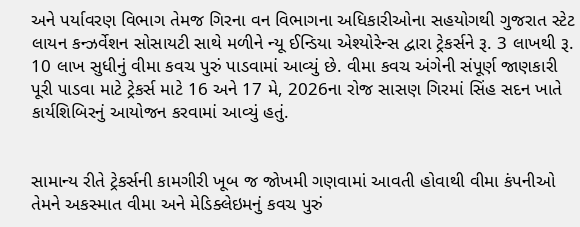અને પર્યાવરણ વિભાગ તેમજ ગિરના વન વિભાગના અધિકારીઓના સહયોગથી ગુજરાત સ્ટેટ લાયન કન્ઝર્વેશન સોસાયટી સાથે મળીને ન્યૂ ઈન્ડિયા એશ્યોરેન્સ દ્વારા ટ્રેકર્સને રૂ. 3 લાખથી રૂ. 10 લાખ સુધીનું વીમા કવચ પુરું પાડવામાં આવ્યું છે. વીમા કવચ અંગેની સંપૂર્ણ જાણકારી પૂરી પાડવા માટે ટ્રેકર્સ માટે 16 અને 17 મે, 2026ના રોજ સાસણ ગિરમાં સિંહ સદન ખાતે કાર્યશિબિરનું આયોજન કરવામાં આવ્યું હતું.


સામાન્ય રીતે ટ્રેકર્સની કામગીરી ખૂબ જ જોખમી ગણવામાં આવતી હોવાથી વીમા કંપનીઓ તેમને અકસ્માત વીમા અને મેડિક્લેઇમનું કવચ પુરું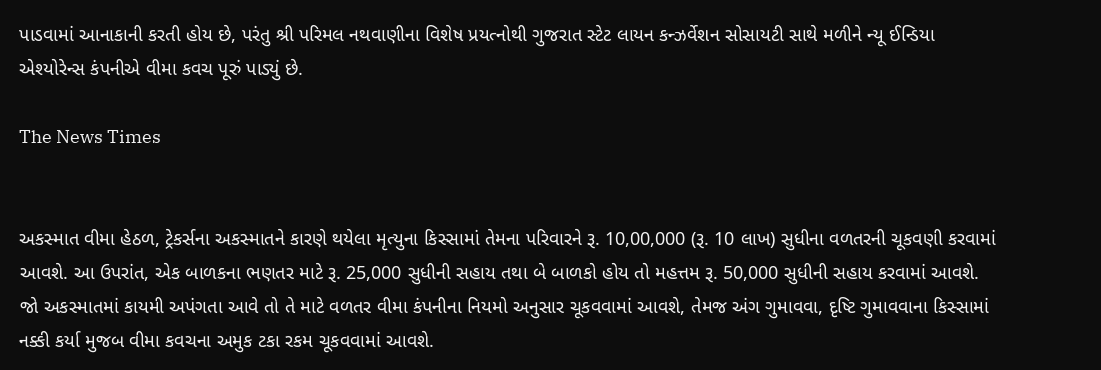પાડવામાં આનાકાની કરતી હોય છે, પરંતુ શ્રી પરિમલ નથવાણીના વિશેષ પ્રયત્નોથી ગુજરાત સ્ટેટ લાયન કન્ઝર્વેશન સોસાયટી સાથે મળીને ન્યૂ ઈન્ડિયા એશ્યોરેન્સ કંપનીએ વીમા કવચ પૂરું પાડ્યું છે.

The News Times


અકસ્માત વીમા હેઠળ, ટ્રેકર્સના અકસ્માતને કારણે થયેલા મૃત્યુના કિસ્સામાં તેમના પરિવારને રૂ. 10,00,000 (રૂ. 10 લાખ) સુધીના વળતરની ચૂકવણી કરવામાં આવશે. આ ઉપરાંત, એક બાળકના ભણતર માટે રૂ. 25,000 સુધીની સહાય તથા બે બાળકો હોય તો મહત્તમ રૂ. 50,000 સુધીની સહાય કરવામાં આવશે. જો અકસ્માતમાં કાયમી અપંગતા આવે તો તે માટે વળતર વીમા કંપનીના નિયમો અનુસાર ચૂકવવામાં આવશે, તેમજ અંગ ગુમાવવા, દૃષ્ટિ ગુમાવવાના કિસ્સામાં નક્કી કર્યા મુજબ વીમા કવચના અમુક ટકા રકમ ચૂકવવામાં આવશે.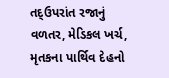તદ્ઉપરાંત રજાનું વળતર, મેડિકલ ખર્ચ, મૃતકના પાર્થિવ દેહનો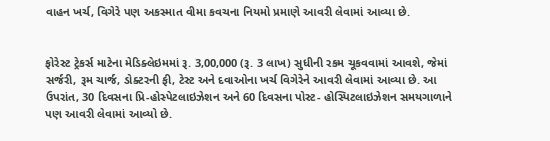વાહન ખર્ચ, વિગેરે પણ અકસ્માત વીમા કવચના નિયમો પ્રમાણે આવરી લેવામાં આવ્યા છે.


ફોરેસ્ટ ટ્રેકર્સ માટેના મેડિક્લેઇમમાં રૂ. 3,00,000 (રૂ. 3 લાખ) સુધીની રકમ ચૂકવવામાં આવશે, જેમાં સર્જરી, રૂમ ચાર્જ, ડોક્ટરની ફી, ટેસ્ટ અને દવાઓના ખર્ચ વિગેરેને આવરી લેવામાં આવ્યા છે. આ ઉપરાંત, 30 દિવસના પ્રિ-હોસ્પેટલાઇઝેશન અને 60 દિવસના પોસ્ટ- હોસ્પિટલાઇઝેશન સમયગાળાને પણ આવરી લેવામાં આવ્યો છે.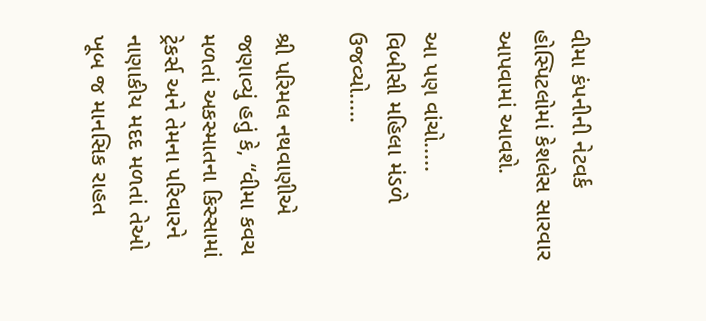વીમા કંપનીની નેટવર્ક હોસ્પિટલોમાં કેશલેસ સારવાર આપવામાં આવશે.

આ પણ વાંચો.....
વિબીસી મહિલા મંડળે ઉજવ્યો.....

શ્રી પરિમલ નથવાણીએ જણાવ્યું હતું કે, “વીમા કવચ મળતાં અકસ્માતના કિસ્સામાં ટ્રેકર્સ અને તેમના પરિવારને નાણાકીય મદદ મળતાં તેઓ ખૂબ જ માનસિક રાહત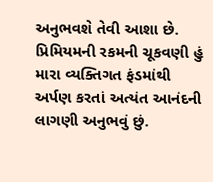અનુભવશે તેવી આશા છે. પ્રિમિયમની રકમની ચૂકવણી હું મારા વ્યક્તિગત ફંડમાંથી અર્પણ કરતાં અત્યંત આનંદની લાગણી અનુભવું છું.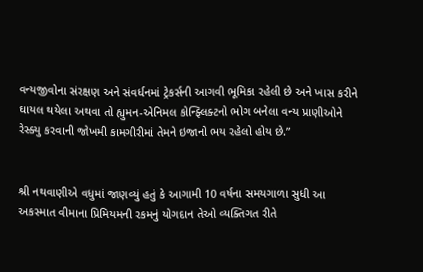વન્યજીવોના સંરક્ષણ અને સંવર્ધનમાં ટ્રેકર્સની આગવી ભૂમિકા રહેલી છે અને ખાસ કરીને ઘાયલ થયેલા અથવા તો હ્યુમન-એનિમલ કોન્ફ્લિક્ટનો ભોગ બનેલા વન્ય પ્રાણીઓને રેસ્ક્યુ કરવાની જોખમી કામગીરીમાં તેમને ઇજાનો ભય રહેલો હોય છે.”


શ્રી નથવાણીએ વધુમાં જાણવ્યું હતું કે આગામી 10 વર્ષના સમયગાળા સુધી આ અકસ્માત વીમાના પ્રિમિયમની રકમનું યોગદાન તેઓ વ્યક્તિગત રીતે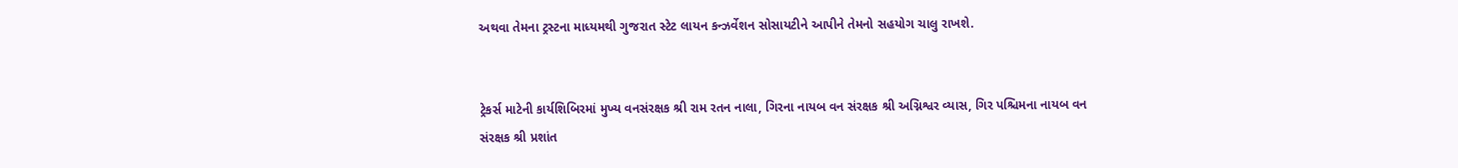અથવા તેમના ટ્રસ્ટના માધ્યમથી ગુજરાત સ્ટેટ લાયન કન્ઝર્વેશન સોસાયટીને આપીને તેમનો સહયોગ ચાલુ રાખશે.


ટ્રેકર્સ માટેની કાર્યશિબિરમાં મુખ્ય વનસંરક્ષક શ્રી રામ રતન નાલા, ગિરના નાયબ વન સંરક્ષક શ્રી અગ્નિશ્વર વ્યાસ, ગિર પશ્ચિમના નાયબ વન સંરક્ષક શ્રી પ્રશાંત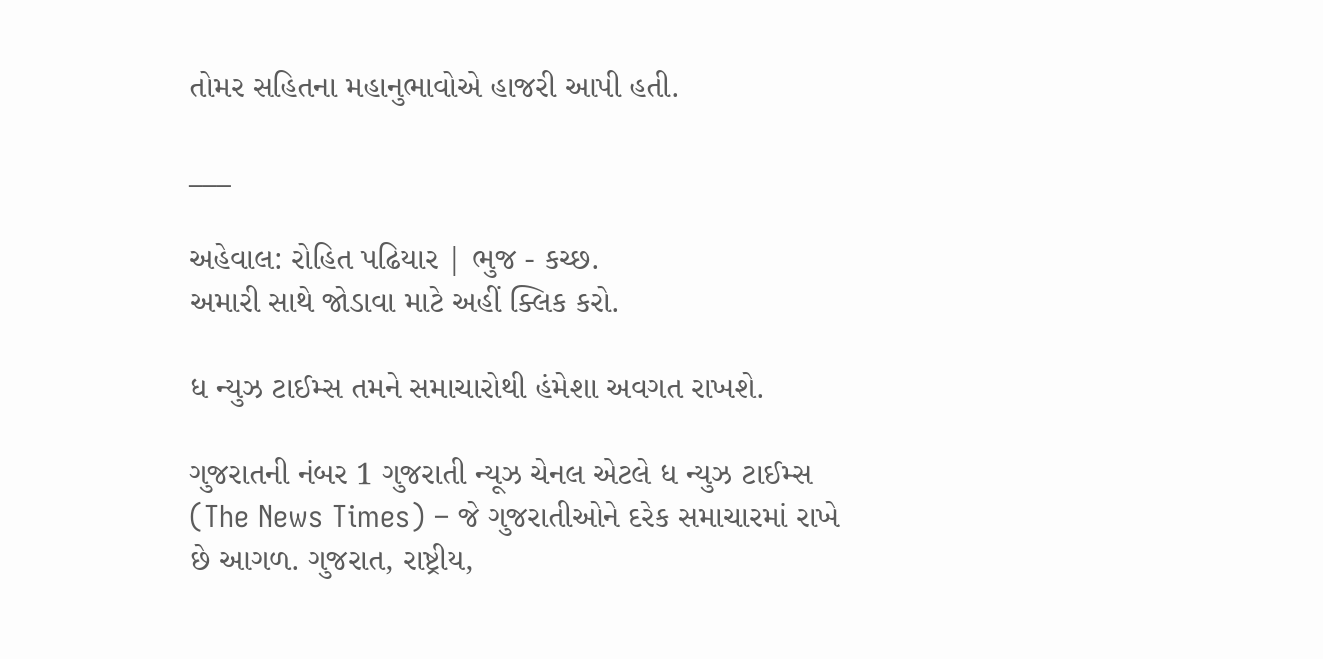તોમર સહિતના મહાનુભાવોએ હાજરી આપી હતી.

___

અહેવાલ: રોહિત પઢિયાર | ભુજ - કચ્છ.
અમારી સાથે જોડાવા માટે અહીં ક્લિક કરો.

ધ ન્યુઝ ટાઈમ્સ તમને સમાચારોથી હંમેશા અવગત રાખશે.

ગુજરાતની નંબર 1 ગુજરાતી ન્યૂઝ ચેનલ એટલે ધ ન્યુઝ ટાઈમ્સ (The News Times) – જે ગુજરાતીઓને દરેક સમાચારમાં રાખે છે આગળ. ગુજરાત, રાષ્ટ્રીય,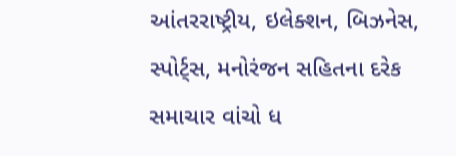આંતરરાષ્ટ્રીય, ઇલેક્શન, બિઝનેસ, સ્પોર્ટ્સ, મનોરંજન સહિતના દરેક સમાચાર વાંચો ધ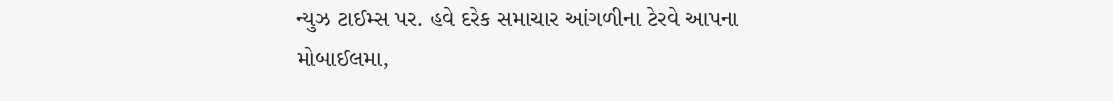ન્યુઝ ટાઈમ્સ પર. હવે દરેક સમાચાર આંગળીના ટેરવે આપના મોબાઈલમા,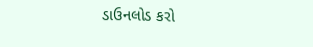ડાઉનલોડ કરો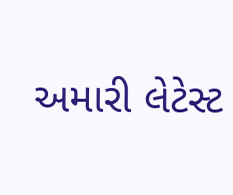અમારી લેટેસ્ટ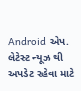Android એપ. લેટેસ્ટ ન્યૂઝ થી અપડેટ રહેવા માટે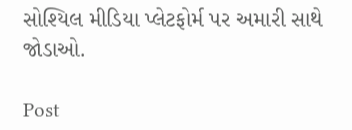સોશ્યિલ મીડિયા પ્લેટફોર્મ પર અમારી સાથે જોડાઓ.

Post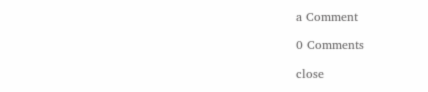a Comment

0 Comments

close